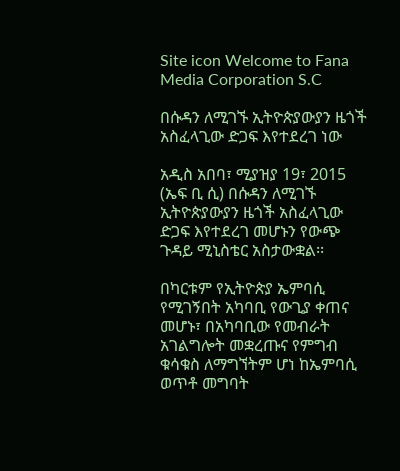Site icon Welcome to Fana Media Corporation S.C

በሱዳን ለሚገኙ ኢትዮጵያውያን ዜጎች አስፈላጊው ድጋፍ እየተደረገ ነው

አዲስ አበባ፣ ሚያዝያ 19፣ 2015 (ኤፍ ቢ ሲ) በሱዳን ለሚገኙ ኢትዮጵያውያን ዜጎች አስፈላጊው ድጋፍ እየተደረገ መሆኑን የውጭ ጉዳይ ሚኒስቴር አስታውቋል፡፡

በካርቱም የኢትዮጵያ ኤምባሲ የሚገኝበት አካባቢ የውጊያ ቀጠና መሆኑ፣ በአካባቢው የመብራት አገልግሎት መቋረጡና የምግብ ቁሳቁስ ለማግኘትም ሆነ ከኤምባሲ ወጥቶ መግባት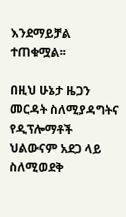እንደማይቻል ተጠቁሟል፡፡

በዚህ ሁኔታ ዜጋን መርዳት ስለሚያዳግትና የዲፕሎማቶች ህልውናም አደጋ ላይ ስለሚወደቅ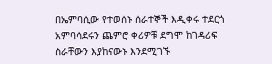በኤምባሲው የተወሰኑ ሰራተኞች እዲቀሩ ተደርጎ አምባሳደሩን ጨምሮ ቀሪዎቹ ደግሞ ከገዳሪፍ ስራቸውን እያከናውኑ እንደሚገኙ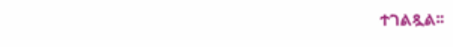ተገልጿል፡፡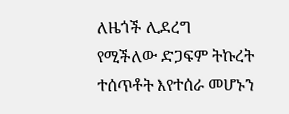ለዜጎች ሊደረግ የሚችለው ድጋፍም ትኩረት ተሰጥቶት እየተሰራ መሆኑን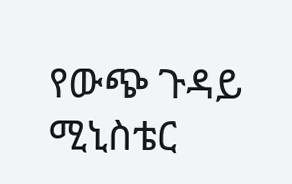የውጭ ጉዳይ ሚኒስቴር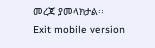መረጃ ያመላክታል፡፡
Exit mobile version